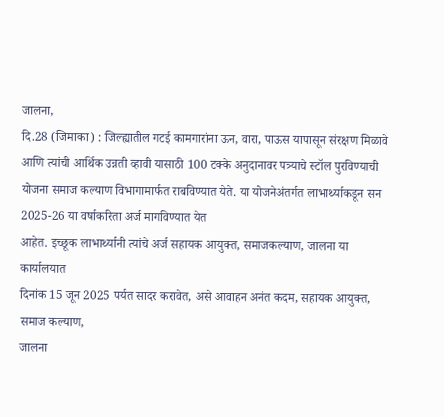जालना,
दि.28 (जिमाका) : जिल्ह्यातील गटई कामगारांना ऊन, वारा, पाऊस यापासून संरक्षण मिळावे
आणि त्यांची आर्थिक उन्नती व्हावी यासाठी 100 टक्के अनुदानावर पत्र्याचे स्टॉल पुरविण्याची
योजना समाज कल्याण विभागामार्फत राबविण्यात येते. या योजनेअंतर्गत लाभार्थ्याकडून सन
2025-26 या वर्षाकरिता अर्ज मागविण्यात येत
आहेत. इच्छूक लाभार्थ्यानी त्यांचे अर्ज सहायक आयुक्त, समाजकल्याण, जालना या कार्यालयात
दिनांक 15 जून 2025 पर्यत सादर करावेत, असे आवाहन अनंत कदम, सहायक आयुक्त, समाज कल्याण,
जालना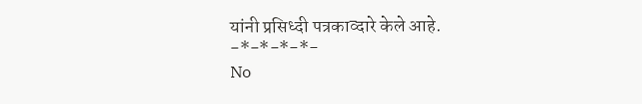यांनी प्रसिध्दी पत्रकाव्दारे केले आहे.
-*-*-*-*-
No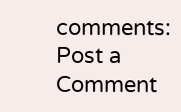comments:
Post a Comment